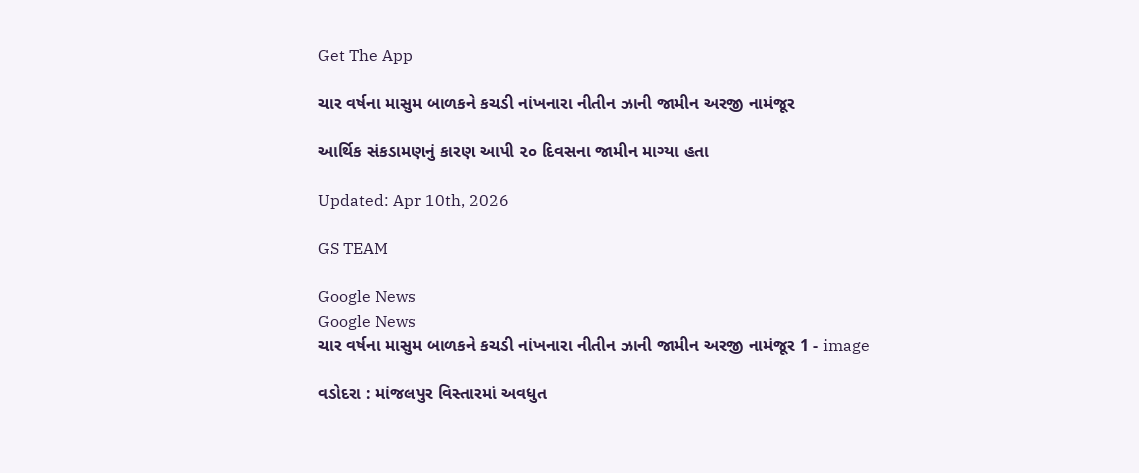Get The App

ચાર વર્ષના માસુમ બાળકને કચડી નાંખનારા નીતીન ઝાની જામીન અરજી નામંજૂર

આર્થિક સંકડામણનું કારણ આપી ૨૦ દિવસના જામીન માગ્યા હતા

Updated: Apr 10th, 2026

GS TEAM

Google News
Google News
ચાર વર્ષના માસુમ બાળકને કચડી નાંખનારા નીતીન ઝાની જામીન અરજી નામંજૂર 1 - image

વડોદરા : માંજલપુર વિસ્તારમાં અવધુત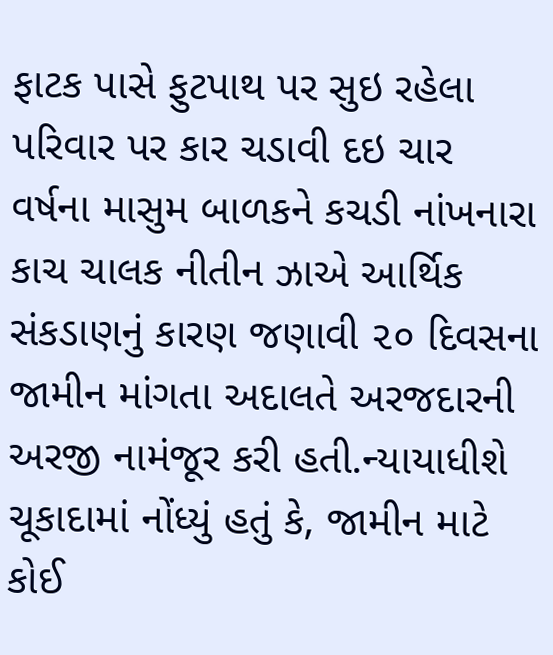ફાટક પાસે ફુટપાથ પર સુઇ રહેલા પરિવાર પર કાર ચડાવી દઇ ચાર વર્ષના માસુમ બાળકને કચડી નાંખનારા કાચ ચાલક નીતીન ઝાએ આર્થિક સંકડાણનું કારણ જણાવી ૨૦ દિવસના જામીન માંગતા અદાલતે અરજદારની અરજી નામંજૂર કરી હતી.ન્યાયાધીશે ચૂકાદામાં નોંધ્યું હતું કે, જામીન માટે કોઈ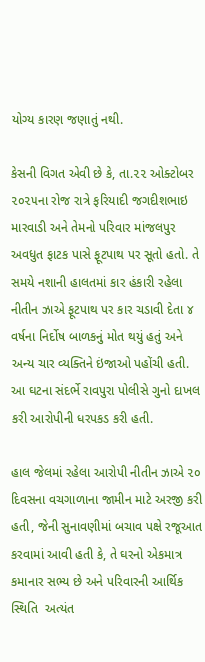યોગ્ય કારણ જણાતું નથી.

કેસની વિગત એવી છે કે, તા.૨૨ ઓક્ટોબર ૨૦૨૫ના રોજ રાત્રે ફરિયાદી જગદીશભાઇ મારવાડી અને તેમનો પરિવાર માંજલપુર અવધુત ફાટક પાસે ફૂટપાથ પર સૂતો હતો. તે સમયે નશાની હાલતમાં કાર હંકારી રહેલા નીતીન ઝાએ ફૂટપાથ પર કાર ચડાવી દેતા ૪ વર્ષના નિર્દોષ બાળકનું મોત થયું હતું અને અન્ય ચાર વ્યક્તિને ઇંજાઓ પહોંચી હતી. આ ઘટના સંદર્ભે રાવપુરા પોલીસે ગુનો દાખલ કરી આરોપીની ધરપકડ કરી હતી.

હાલ જેલમાં રહેલા આરોપી નીતીન ઝાએ ૨૦ દિવસના વચગાળાના જામીન માટે અરજી કરી હતી, જેની સુનાવણીમાં બચાવ પક્ષે રજૂઆત કરવામાં આવી હતી કે, તે ઘરનો એકમાત્ર કમાનાર સભ્ય છે અને પરિવારની આર્થિક સ્થિતિ  અત્યંત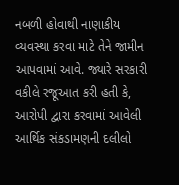નબળી હોવાથી નાણાકીય વ્યવસ્થા કરવા માટે તેને જામીન આપવામાં આવે. જ્યારે સરકારી વકીલે રજૂઆત કરી હતી કે, આરોપી દ્વારા કરવામાં આવેલી આર્થિક સંકડામણની દલીલો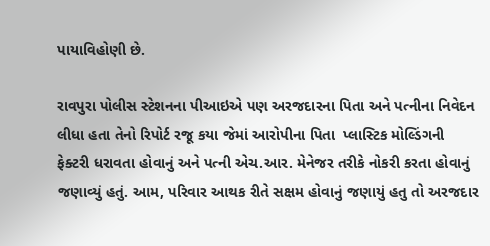પાયાવિહોણી છે.

રાવપુરા પોલીસ સ્ટેશનના પીઆઇએ પણ અરજદારના પિતા અને પત્નીના નિવેદન લીધા હતા તેનો રિપોર્ટ રજૂ કયા જેમાં આરોપીના પિતા  પ્લાસ્ટિક મોલ્ડિંગની ફેક્ટરી ધરાવતા હોવાનું અને પત્ની એચ.આર. મેનેજર તરીકે નોકરી કરતા હોવાનું જણાવ્યું હતું. આમ, પરિવાર આથક રીતે સક્ષમ હોવાનું જણાયું હતુ તો અરજદાર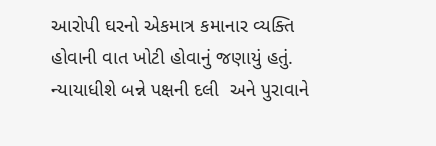આરોપી ઘરનો એકમાત્ર કમાનાર વ્યક્તિ હોવાની વાત ખોટી હોવાનું જણાયું હતું. ન્યાયાધીશે બન્ને પક્ષની દલી  અને પુરાવાને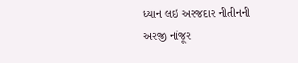ધ્યાન લઇ અરજદાર નીતીનની અરજી નાંજૂર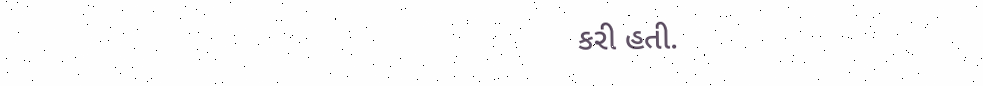કરી હતી.